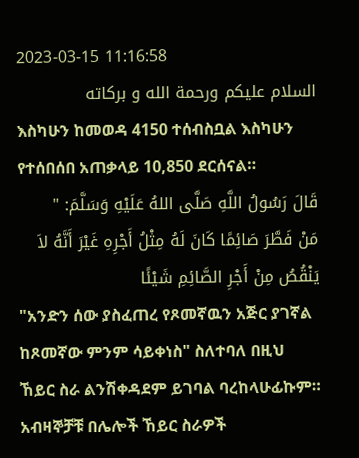2023-03-15 11:16:58
السلام عليكم ورحمة الله و بركاته
እስካሁን ከመወዳ 4150 ተሰብስቧል እስካሁን የተሰበሰበ አጠቃላይ 10,850 ደርሰናል።
قَالَ رَسُولُ اللَّهِ صَلَّى اللهُ عَلَيْهِ وَسَلَّمَ: "
مَنْ فَطَّرَ صَائِمًا كَانَ لَهُ مِثْلُ أَجْرِهِ غَيْرَ أَنَّهُ لاَ يَنْقُصُ مِنْ أَجْرِ الصَّائِمِ شَيْئًا
"አንድን ሰው ያስፈጠረ የጾመኛዉን አጅር ያገኛል ከጾመኛው ምንም ሳይቀነስ" ስለተባለ በዚህ ኸይር ስራ ልንሽቀዳደም ይገባል ባረከላሁፊኩም።
አብዛኞቻቹ በሌሎች ኸይር ስራዎች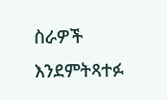ስራዎች እንደምትጻተፉ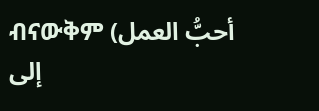ብናውቅም (أحبُّ العمل إلى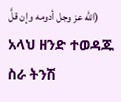الله عز وجل أدومه وإن قلَّ)
አላህ ዘንድ ተወዳጁ ስራ ትንሽ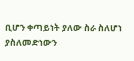ቢሆን ቀጣይነት ያለው ስራ ስለሆነ ያስለመድነውን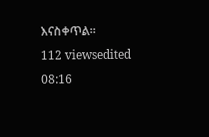እናስቀጥል።
112 viewsedited 08:16